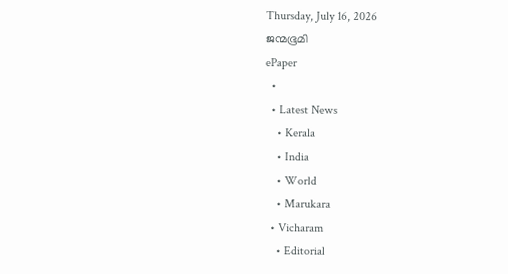Thursday, July 16, 2026
ജന്മഭൂമി
ePaper
  •
  • Latest News
    • Kerala
    • India
    • World
    • Marukara
  • Vicharam
    • Editorial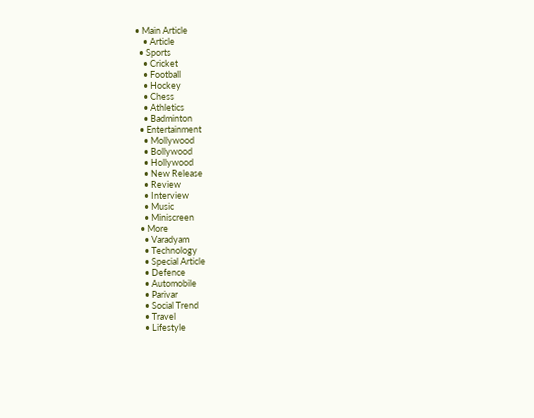• Main Article
    • Article
  • Sports
    • Cricket
    • Football
    • Hockey
    • Chess
    • Athletics
    • Badminton
  • Entertainment
    • Mollywood
    • Bollywood
    • Hollywood
    • New Release
    • Review
    • Interview
    • Music
    • Miniscreen
  • More
    • Varadyam
    • Technology
    • Special Article
    • Defence
    • Automobile
    • Parivar
    • Social Trend
    • Travel
    • Lifestyle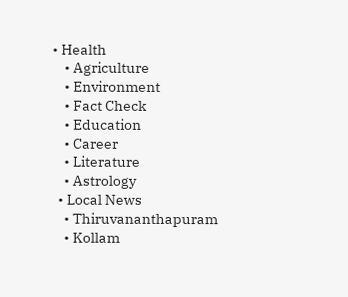• Health
    • Agriculture
    • Environment
    • Fact Check
    • Education
    • Career
    • Literature
    • Astrology
  • Local News
    • Thiruvananthapuram
    • Kollam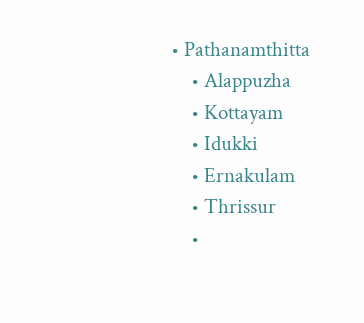• Pathanamthitta
    • Alappuzha
    • Kottayam
    • Idukki
    • Ernakulam
    • Thrissur
    •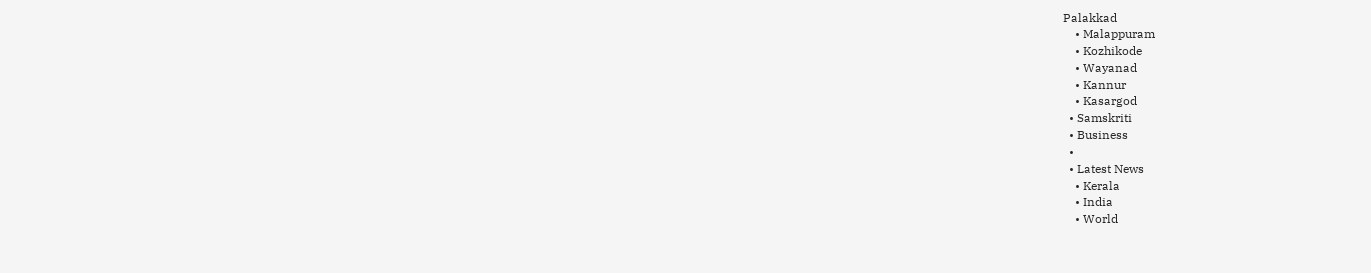Palakkad
    • Malappuram
    • Kozhikode
    • Wayanad
    • Kannur
    • Kasargod
  • Samskriti
  • Business
  •
  • Latest News
    • Kerala
    • India
    • World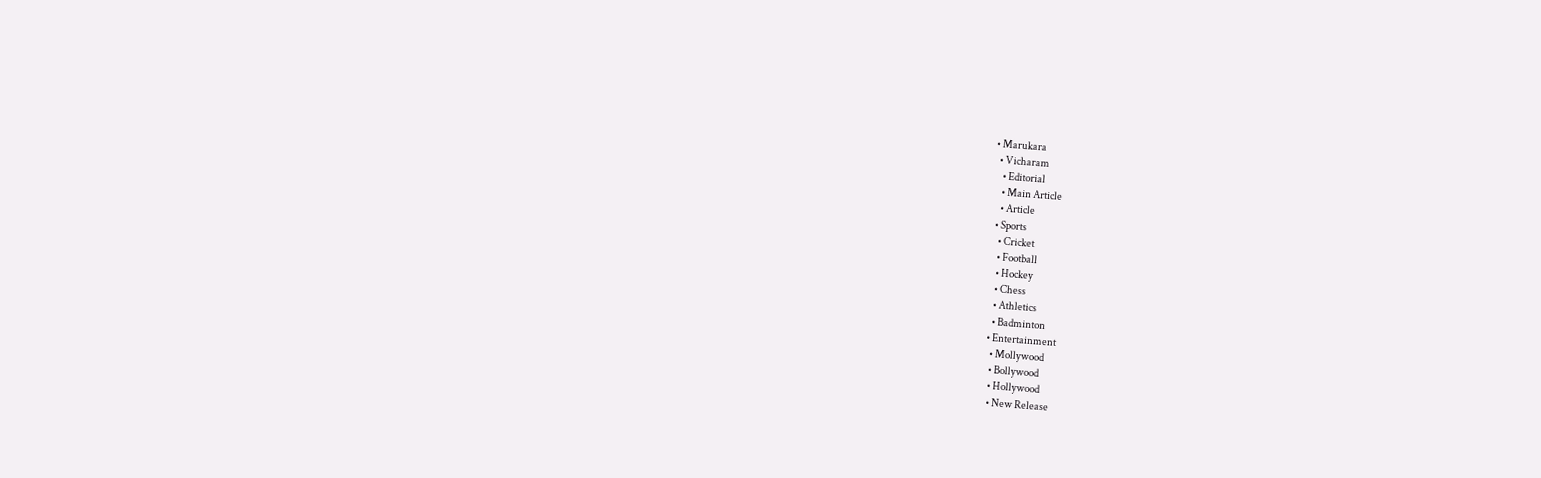• Marukara
  • Vicharam
    • Editorial
    • Main Article
    • Article
  • Sports
    • Cricket
    • Football
    • Hockey
    • Chess
    • Athletics
    • Badminton
  • Entertainment
    • Mollywood
    • Bollywood
    • Hollywood
    • New Release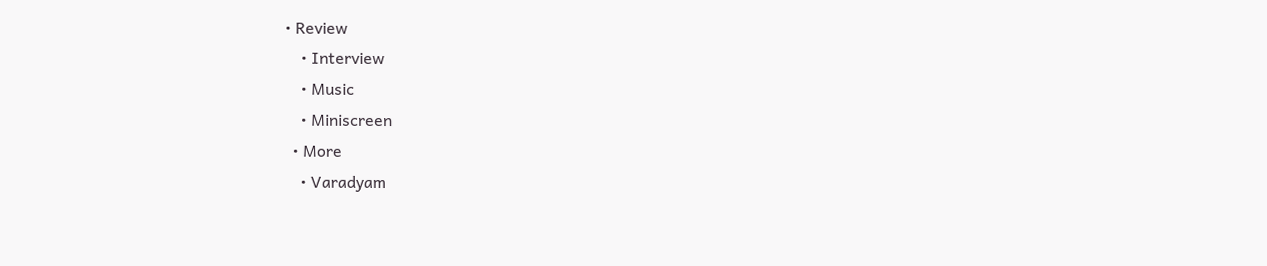• Review
    • Interview
    • Music
    • Miniscreen
  • More
    • Varadyam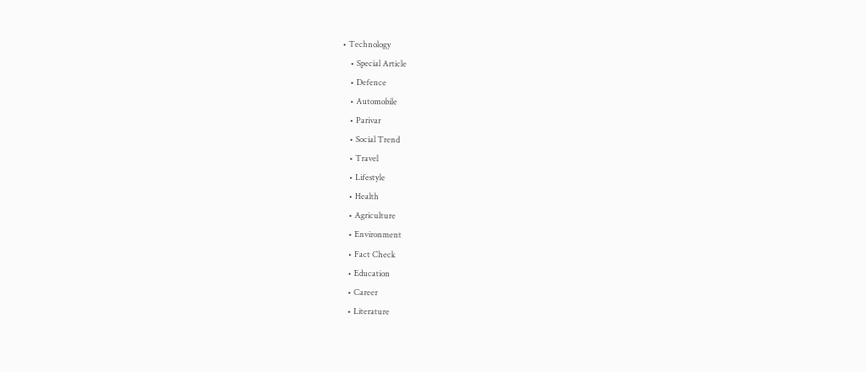• Technology
    • Special Article
    • Defence
    • Automobile
    • Parivar
    • Social Trend
    • Travel
    • Lifestyle
    • Health
    • Agriculture
    • Environment
    • Fact Check
    • Education
    • Career
    • Literature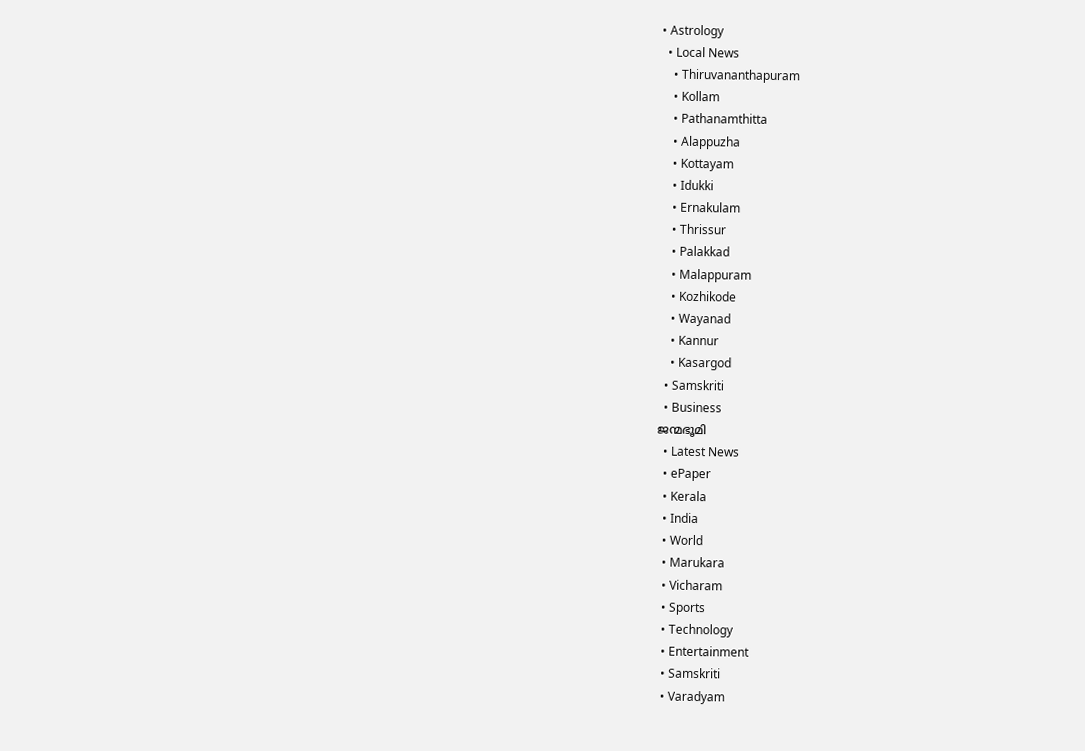• Astrology
  • Local News
    • Thiruvananthapuram
    • Kollam
    • Pathanamthitta
    • Alappuzha
    • Kottayam
    • Idukki
    • Ernakulam
    • Thrissur
    • Palakkad
    • Malappuram
    • Kozhikode
    • Wayanad
    • Kannur
    • Kasargod
  • Samskriti
  • Business
ജന്മഭൂമി
  • Latest News
  • ePaper
  • Kerala
  • India
  • World
  • Marukara
  • Vicharam
  • Sports
  • Technology
  • Entertainment
  • Samskriti
  • Varadyam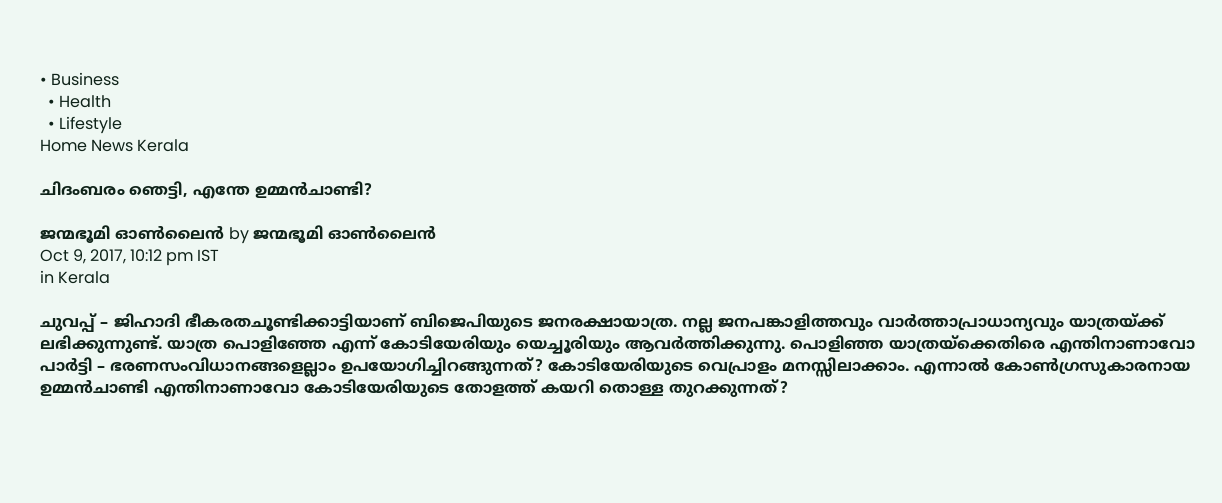• Business
  • Health
  • Lifestyle
Home News Kerala

ചിദംബരം ഞെട്ടി, എന്തേ ഉമ്മന്‍ചാണ്ടി?

ജന്മഭൂമി ഓണ്‍ലൈന്‍ by ജന്മഭൂമി ഓണ്‍ലൈന്‍
Oct 9, 2017, 10:12 pm IST
in Kerala

ചുവപ്പ് – ജിഹാദി ഭീകരതചൂണ്ടിക്കാട്ടിയാണ് ബിജെപിയുടെ ജനരക്ഷായാത്ര. നല്ല ജനപങ്കാളിത്തവും വാര്‍ത്താപ്രാധാന്യവും യാത്രയ്‌ക്ക് ലഭിക്കുന്നുണ്ട്. യാത്ര പൊളിഞ്ഞേ എന്ന് കോടിയേരിയും യെച്ചൂരിയും ആവര്‍ത്തിക്കുന്നു. പൊളിഞ്ഞ യാത്രയ്‌ക്കെതിരെ എന്തിനാണാവോ പാര്‍ട്ടി – ഭരണസംവിധാനങ്ങളെല്ലാം ഉപയോഗിച്ചിറങ്ങുന്നത്? കോടിയേരിയുടെ വെപ്രാളം മനസ്സിലാക്കാം. എന്നാല്‍ കോണ്‍ഗ്രസുകാരനായ ഉമ്മന്‍ചാണ്ടി എന്തിനാണാവോ കോടിയേരിയുടെ തോളത്ത് കയറി തൊള്ള തുറക്കുന്നത്?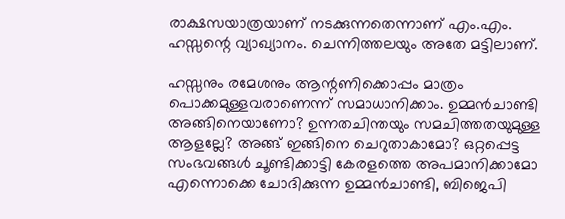രാക്ഷസയാത്രയാണ് നടക്കുന്നതെന്നാണ് എം.എം. ഹസ്സന്റെ വ്യാഖ്യാനം. ചെന്നിത്തലയും അതേ മട്ടിലാണ്.

ഹസ്സനും രമേശനും ആന്റണിക്കൊപ്പം മാത്രം പൊക്കമുള്ളവരാണെന്ന് സമാധാനിക്കാം. ഉമ്മന്‍ചാണ്ടി അങ്ങിനെയാണോ? ഉന്നതചിന്തയും സമചിത്തതയുമുള്ള ആളല്ലേ? അങ്ങ് ഇങ്ങിനെ ചെറുതാകാമോ? ഒറ്റപ്പെട്ട സംഭവങ്ങള്‍ ചൂണ്ടിക്കാട്ടി കേരളത്തെ അപമാനിക്കാമോ എന്നൊക്കെ ചോദിക്കുന്ന ഉമ്മന്‍ചാണ്ടി, ബിജെപി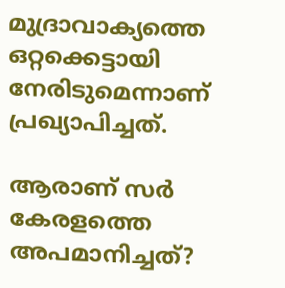മുദ്രാവാക്യത്തെ ഒറ്റക്കെട്ടായി നേരിടുമെന്നാണ് പ്രഖ്യാപിച്ചത്.

ആരാണ് സര്‍ കേരളത്തെ അപമാനിച്ചത്?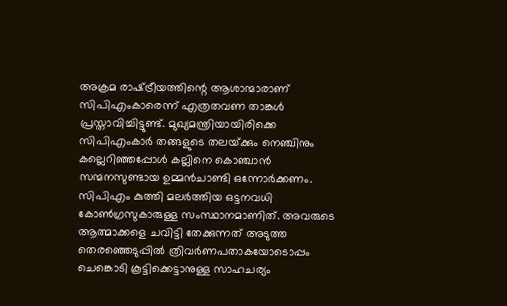അക്രമ രാഷ്‌ട്രീയത്തിന്റെ ആശാന്മാരാണ് സിപിഎംകാരെന്ന് എത്രതവണ താങ്കള്‍ പ്രസ്താവിച്ചിട്ടുണ്ട്. മുഖ്യമന്ത്രിയായിരിക്കെ സിപിഎംകാര്‍ തങ്ങളുടെ തലയ്‌ക്കും നെഞ്ചിനും കല്ലെറിഞ്ഞപ്പോള്‍ കല്ലിനെ കൊഞ്ചാന്‍ സന്മനസുണ്ടായ ഉമ്മന്‍ചാണ്ടി ഒന്നോര്‍ക്കണം. സിപിഎം കുത്തി മലര്‍ത്തിയ ഒട്ടനവധി കോണ്‍ഗ്രസുകാരുള്ള സംസ്ഥാനമാണിത്. അവരുടെ ആത്മാക്കളെ ചവിട്ടി തേക്കുന്നത് അടുത്ത തെരഞ്ഞെടുപ്പില്‍ ത്രിവര്‍ണപതാകയോടൊപ്പം ചെങ്കൊടി കൂട്ടിക്കെട്ടാനുള്ള സാഹചര്യം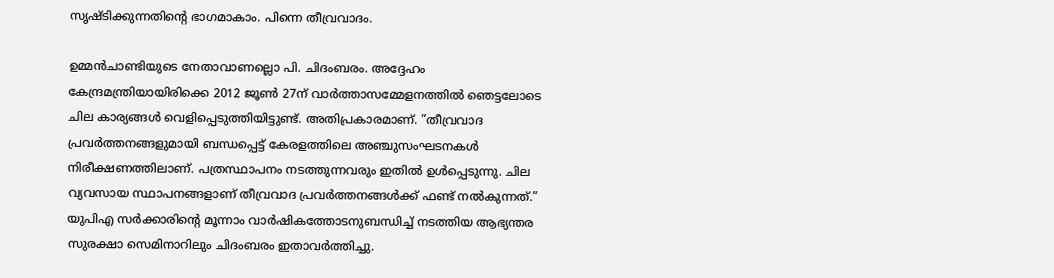സൃഷ്ടിക്കുന്നതിന്റെ ഭാഗമാകാം. പിന്നെ തീവ്രവാദം.

ഉമ്മന്‍ചാണ്ടിയുടെ നേതാവാണല്ലൊ പി. ചിദംബരം. അദ്ദേഹം കേന്ദ്രമന്ത്രിയായിരിക്കെ 2012 ജൂണ്‍ 27ന് വാര്‍ത്താസമ്മേളനത്തില്‍ ഞെട്ടലോടെ ചില കാര്യങ്ങള്‍ വെളിപ്പെടുത്തിയിട്ടുണ്ട്. അതിപ്രകാരമാണ്. ”തീവ്രവാദ പ്രവര്‍ത്തനങ്ങളുമായി ബന്ധപ്പെട്ട് കേരളത്തിലെ അഞ്ചുസംഘടനകള്‍ നിരീക്ഷണത്തിലാണ്. പത്രസ്ഥാപനം നടത്തുന്നവരും ഇതില്‍ ഉള്‍പ്പെടുന്നു. ചില വ്യവസായ സ്ഥാപനങ്ങളാണ് തീവ്രവാദ പ്രവര്‍ത്തനങ്ങള്‍ക്ക് ഫണ്ട് നല്‍കുന്നത്.” യുപിഎ സര്‍ക്കാരിന്റെ മൂന്നാം വാര്‍ഷികത്തോടനുബന്ധിച്ച് നടത്തിയ ആഭ്യന്തര സുരക്ഷാ സെമിനാറിലും ചിദംബരം ഇതാവര്‍ത്തിച്ചു.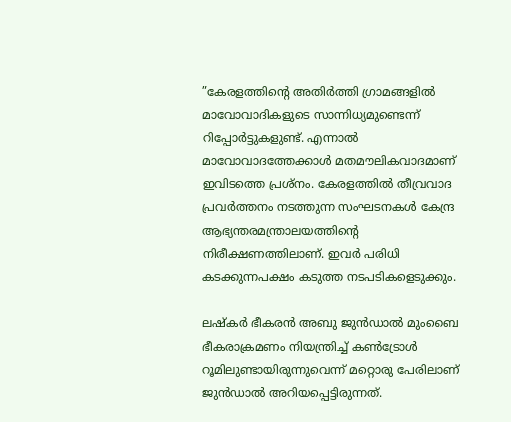”കേരളത്തിന്റെ അതിര്‍ത്തി ഗ്രാമങ്ങളില്‍ മാവോവാദികളുടെ സാന്നിധ്യമുണ്ടെന്ന് റിപ്പോര്‍ട്ടുകളുണ്ട്. എന്നാല്‍ മാവോവാദത്തേക്കാള്‍ മതമൗലികവാദമാണ് ഇവിടത്തെ പ്രശ്‌നം. കേരളത്തില്‍ തീവ്രവാദ പ്രവര്‍ത്തനം നടത്തുന്ന സംഘടനകള്‍ കേന്ദ്ര ആഭ്യന്തരമന്ത്രാലയത്തിന്റെ നിരീക്ഷണത്തിലാണ്. ഇവര്‍ പരിധി കടക്കുന്നപക്ഷം കടുത്ത നടപടികളെടുക്കും.

ലഷ്‌കര്‍ ഭീകരന്‍ അബു ജുന്‍ഡാല്‍ മുംബൈ ഭീകരാക്രമണം നിയന്ത്രിച്ച് കണ്‍ട്രോള്‍ റൂമിലുണ്ടായിരുന്നുവെന്ന് മറ്റൊരു പേരിലാണ് ജുന്‍ഡാല്‍ അറിയപ്പെട്ടിരുന്നത്.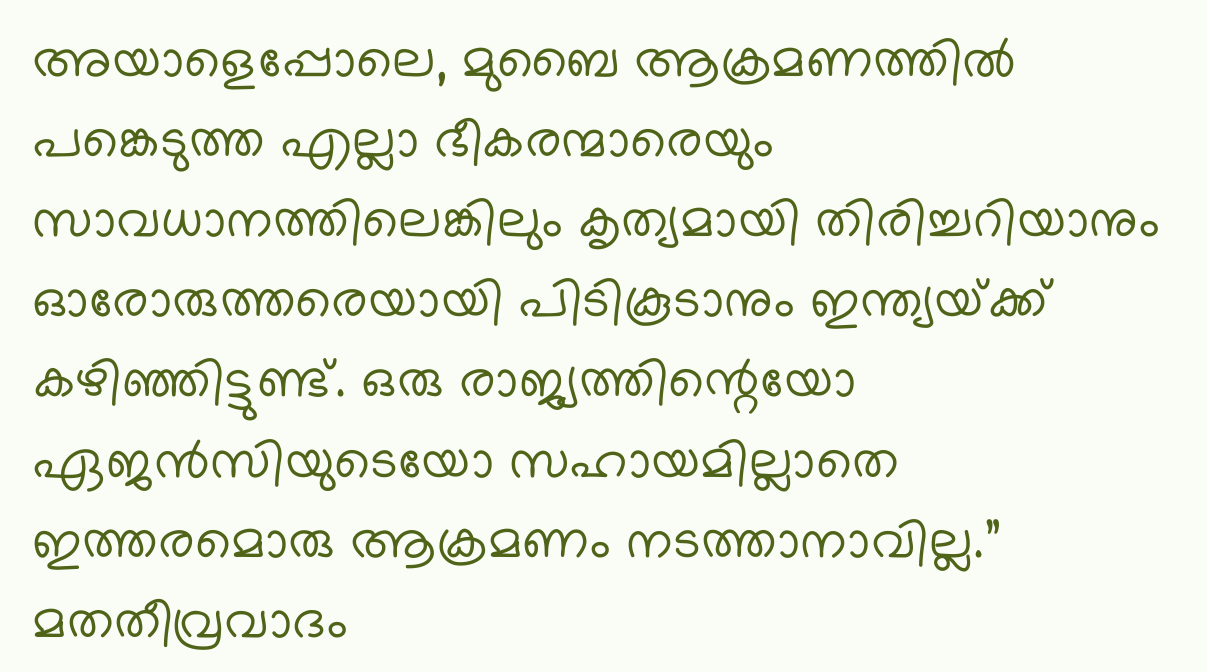അയാളെപ്പോലെ, മുബൈ ആക്രമണത്തില്‍ പങ്കെടുത്ത എല്ലാ ഭീകരന്മാരെയും സാവധാനത്തിലെങ്കിലും കൃത്യമായി തിരിച്ചറിയാനും ഓരോരുത്തരെയായി പിടികൂടാനും ഇന്ത്യയ്‌ക്ക് കഴിഞ്ഞിട്ടുണ്ട്. ഒരു രാജ്യത്തിന്റെയോ ഏജന്‍സിയുടെയോ സഹായമില്ലാതെ ഇത്തരമൊരു ആക്രമണം നടത്താനാവില്ല.” മതതീവ്രവാദം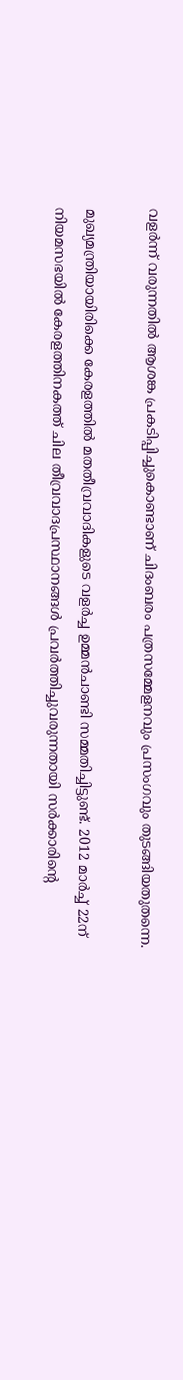വളര്‍ന്ന് വരുന്നതില്‍ ആശങ്ക പ്രകടിപ്പിച്ചുകൊണ്ടാണ് ചിദംബരം പത്രസമ്മേളനവും പ്രസംഗവും തുടങ്ങിയതുതന്നെ.

മുഖ്യമന്ത്രിയായിരിക്കെ കേരളത്തില്‍ മതതീവ്രവാദികളുടെ വളര്‍ച്ച ഉമ്മന്‍ചാണ്ടി സമ്മതിച്ചിട്ടുണ്ട്. 2012 മാര്‍ച്ച് 22ന് നിയമസഭയില്‍ കേരളത്തിനകത്ത് ചില തീവ്രവാദപ്രസ്ഥാനങ്ങള്‍ പ്രവര്‍ത്തിച്ചുവരുന്നതായി സര്‍ക്കാരിന്റെ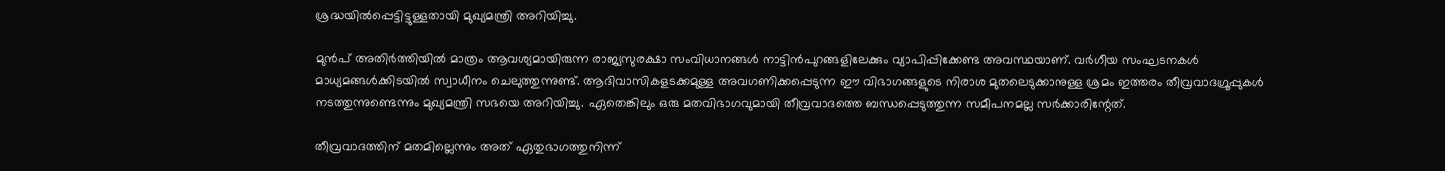ശ്രദ്ധയില്‍പ്പെട്ടിട്ടുള്ളതായി മുഖ്യമന്ത്രി അറിയിച്ചു.

മുന്‍പ് അതിര്‍ത്തിയില്‍ മാത്രം ആവശ്യമായിരുന്ന രാജ്യസുരക്ഷാ സംവിധാനങ്ങള്‍ നാട്ടിന്‍പുറങ്ങളിലേക്കും വ്യാപിപ്പിക്കേണ്ട അവസ്ഥയാണ്. വര്‍ഗീയ സംഘടനകള്‍ മാധ്യമങ്ങള്‍ക്കിടയില്‍ സ്വാധീനം ചെലുത്തുന്നുണ്ട്. ആദിവാസികളടക്കമുള്ള അവഗണിക്കപ്പെടുന്ന ഈ വിഭാഗങ്ങളുടെ നിരാശ മുതലെടുക്കാനുള്ള ശ്രമം ഇത്തരം തീവ്രവാദഗ്രൂപ്പുകള്‍ നടത്തുന്നുണ്ടെന്നും മുഖ്യമന്ത്രി സഭയെ അറിയിച്ചു. ഏതെങ്കിലും ഒരു മതവിഭാഗവുമായി തീവ്രവാദത്തെ ബന്ധപ്പെടുത്തുന്ന സമീപനമല്ല സര്‍ക്കാരിന്റേത്.

തീവ്രവാദത്തിന് മതമില്ലെന്നും അത് ഏതുഭാഗത്തുനിന്ന്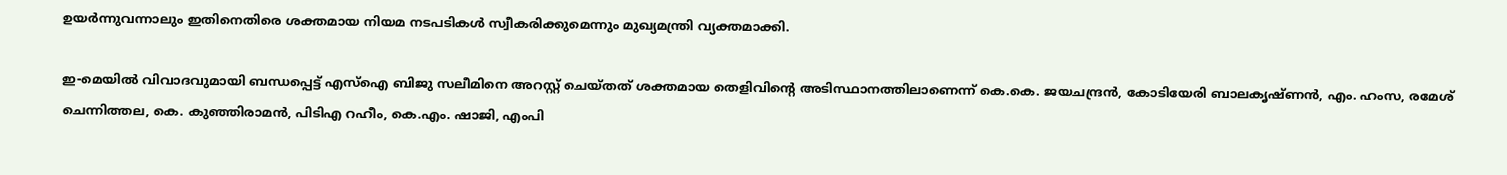ഉയര്‍ന്നുവന്നാലും ഇതിനെതിരെ ശക്തമായ നിയമ നടപടികള്‍ സ്വീകരിക്കുമെന്നും മുഖ്യമന്ത്രി വ്യക്തമാക്കി.

ഇ-മെയില്‍ വിവാദവുമായി ബന്ധപ്പെട്ട് എസ്‌ഐ ബിജു സലീമിനെ അറസ്റ്റ് ചെയ്തത് ശക്തമായ തെളിവിന്റെ അടിസ്ഥാനത്തിലാണെന്ന് കെ.കെ. ജയചന്ദ്രന്‍, കോടിയേരി ബാലകൃഷ്ണന്‍, എം. ഹംസ, രമേശ് ചെന്നിത്തല, കെ. കുഞ്ഞിരാമന്‍, പിടിഎ റഹീം, കെ.എം. ഷാജി, എംപി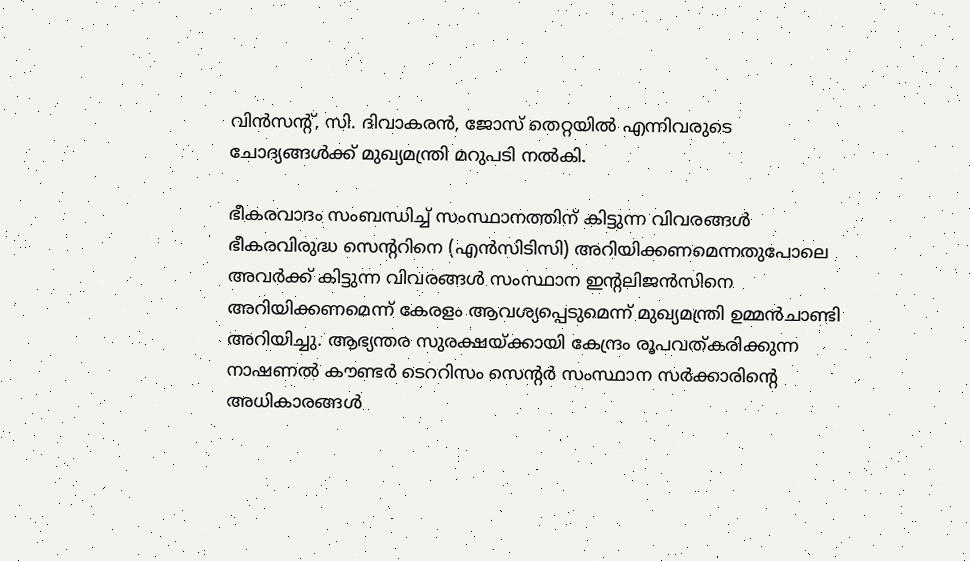വിന്‍സന്റ്, സി. ദിവാകരന്‍, ജോസ് തെറ്റയില്‍ എന്നിവരുടെ ചോദ്യങ്ങള്‍ക്ക് മുഖ്യമന്ത്രി മറുപടി നല്‍കി.

ഭീകരവാദം സംബന്ധിച്ച് സംസ്ഥാനത്തിന് കിട്ടുന്ന വിവരങ്ങള്‍ ഭീകരവിരുദ്ധ സെന്ററിനെ (എന്‍സിടിസി) അറിയിക്കണമെന്നതുപോലെ അവര്‍ക്ക് കിട്ടുന്ന വിവരങ്ങള്‍ സംസ്ഥാന ഇന്റലിജന്‍സിനെ അറിയിക്കണമെന്ന് കേരളം ആവശ്യപ്പെടുമെന്ന് മുഖ്യമന്ത്രി ഉമ്മന്‍ചാണ്ടി അറിയിച്ചു. ആഭ്യന്തര സുരക്ഷയ്‌ക്കായി കേന്ദ്രം രൂപവത്കരിക്കുന്ന നാഷണല്‍ കൗണ്ടര്‍ ടെററിസം സെന്റര്‍ സംസ്ഥാന സര്‍ക്കാരിന്റെ അധികാരങ്ങള്‍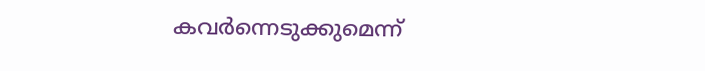കവര്‍ന്നെടുക്കുമെന്ന്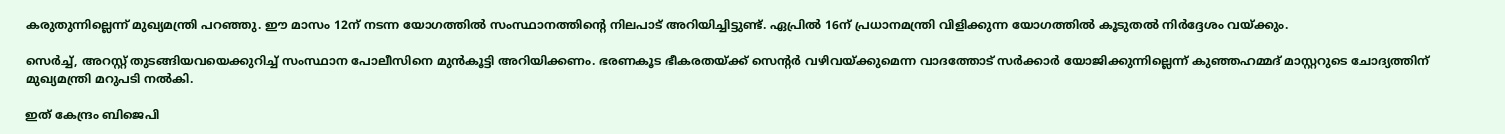കരുതുന്നില്ലെന്ന് മുഖ്യമന്ത്രി പറഞ്ഞു. ഈ മാസം 12ന് നടന്ന യോഗത്തില്‍ സംസ്ഥാനത്തിന്റെ നിലപാട് അറിയിച്ചിട്ടുണ്ട്. ഏപ്രില്‍ 16ന് പ്രധാനമന്ത്രി വിളിക്കുന്ന യോഗത്തില്‍ കൂടുതല്‍ നിര്‍ദ്ദേശം വയ്‌ക്കും.

സെര്‍ച്ച്, അറസ്റ്റ് തുടങ്ങിയവയെക്കുറിച്ച് സംസ്ഥാന പോലീസിനെ മുന്‍കൂട്ടി അറിയിക്കണം. ഭരണകൂട ഭീകരതയ്‌ക്ക് സെന്റര്‍ വഴിവയ്‌ക്കുമെന്ന വാദത്തോട് സര്‍ക്കാര്‍ യോജിക്കുന്നില്ലെന്ന് കുഞ്ഞഹമ്മദ് മാസ്റ്ററുടെ ചോദ്യത്തിന് മുഖ്യമന്ത്രി മറുപടി നല്‍കി.

ഇത് കേന്ദ്രം ബിജെപി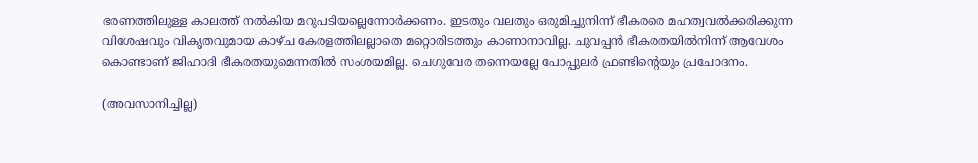ഭരണത്തിലുള്ള കാലത്ത് നല്‍കിയ മറുപടിയല്ലെന്നോര്‍ക്കണം. ഇടതും വലതും ഒരുമിച്ചുനിന്ന് ഭീകരരെ മഹത്വവല്‍ക്കരിക്കുന്ന വിശേഷവും വികൃതവുമായ കാഴ്ച കേരളത്തിലല്ലാതെ മറ്റൊരിടത്തും കാണാനാവില്ല. ചുവപ്പന്‍ ഭീകരതയില്‍നിന്ന് ആവേശം കൊണ്ടാണ് ജിഹാദി ഭീകരതയുമെന്നതില്‍ സംശയമില്ല. ചെഗുവേര തന്നെയല്ലേ പോപ്പുലര്‍ ഫ്രണ്ടിന്റെയും പ്രചോദനം.

(അവസാനിച്ചില്ല)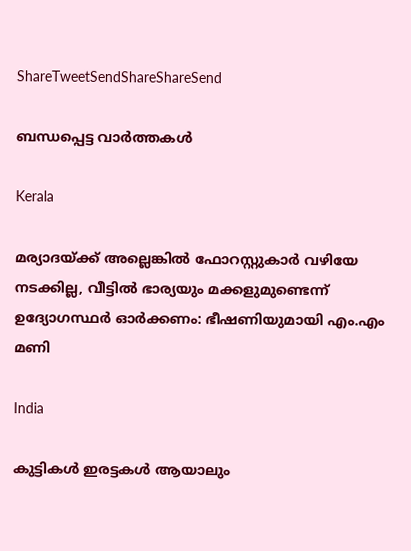ShareTweetSendShareShareSend

ബന്ധപ്പെട്ട വാര്‍ത്തകള്‍

Kerala

മര്യാദയ്‌ക്ക് അല്ലെങ്കില്‍ ഫോറസ്റ്റുകാര്‍ വഴിയേ നടക്കില്ല, വീട്ടിൽ ഭാര്യയും മക്കളുമുണ്ടെന്ന് ഉദ്യോഗസ്ഥർ ഓർക്കണം: ഭീഷണിയുമായി എം.എം മണി

India

കുട്ടികൾ ഇരട്ടകൾ ആയാലും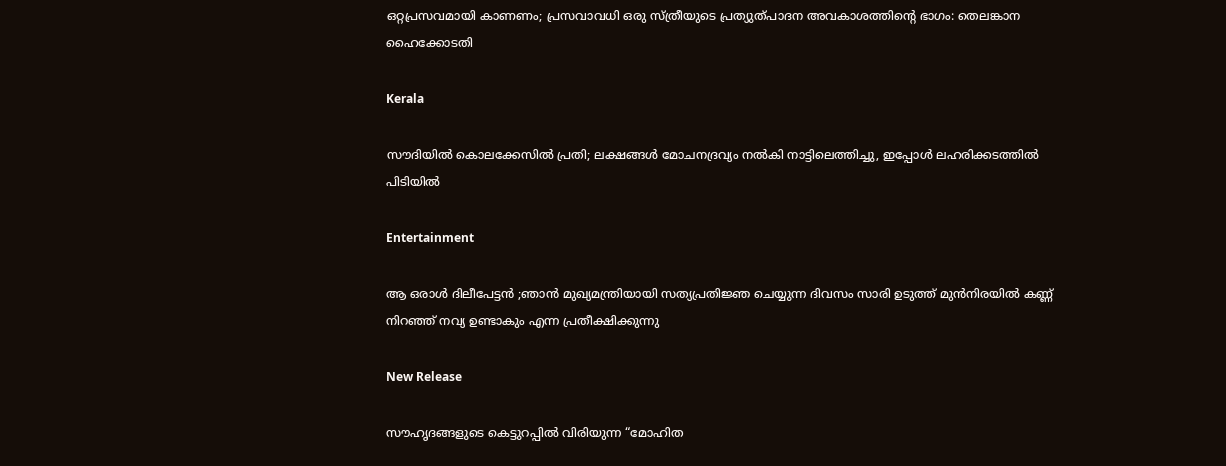ഒറ്റപ്രസവമായി കാണണം; പ്രസവാവധി ഒരു സ്ത്രീയുടെ പ്രത്യുത്പാദന അവകാശത്തിന്റെ ഭാഗം: തെലങ്കാന ഹൈക്കോടതി

Kerala

സൗദിയിൽ കൊലക്കേസിൽ പ്രതി; ലക്ഷങ്ങൾ മോചനദ്രവ്യം നൽകി നാട്ടിലെത്തിച്ചു, ഇപ്പോൾ ലഹരിക്കടത്തിൽ പിടിയിൽ

Entertainment

ആ ഒരാൾ ദിലീപേട്ടൻ ;ഞാന്‍ മുഖ്യമന്ത്രിയായി സത്യപ്രതിജ്ഞ ചെയ്യുന്ന ദിവസം സാരി ഉടുത്ത് മുന്‍നിരയില്‍ കണ്ണ് നിറഞ്ഞ് നവ്യ ഉണ്ടാകും എന്ന പ്രതീക്ഷിക്കുന്നു

New Release

സൗഹൃദങ്ങളുടെ കെട്ടുറപ്പിൽ വിരിയുന്ന “മോഹിത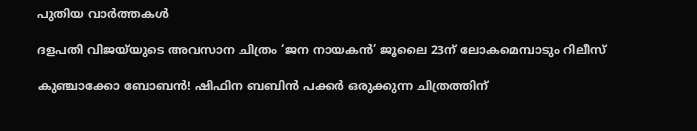പുതിയ വാര്‍ത്തകള്‍

ദളപതി വിജയ്‌യുടെ അവസാന ചിത്രം ‘ജന നായകൻ’ ജൂലൈ 23ന് ലോകമെമ്പാടും റിലീസ്

കുഞ്ചാക്കോ ബോബൻ! ഷിഫിന ബബിൻ പക്കർ ഒരുക്കുന്ന ചിത്രത്തിന്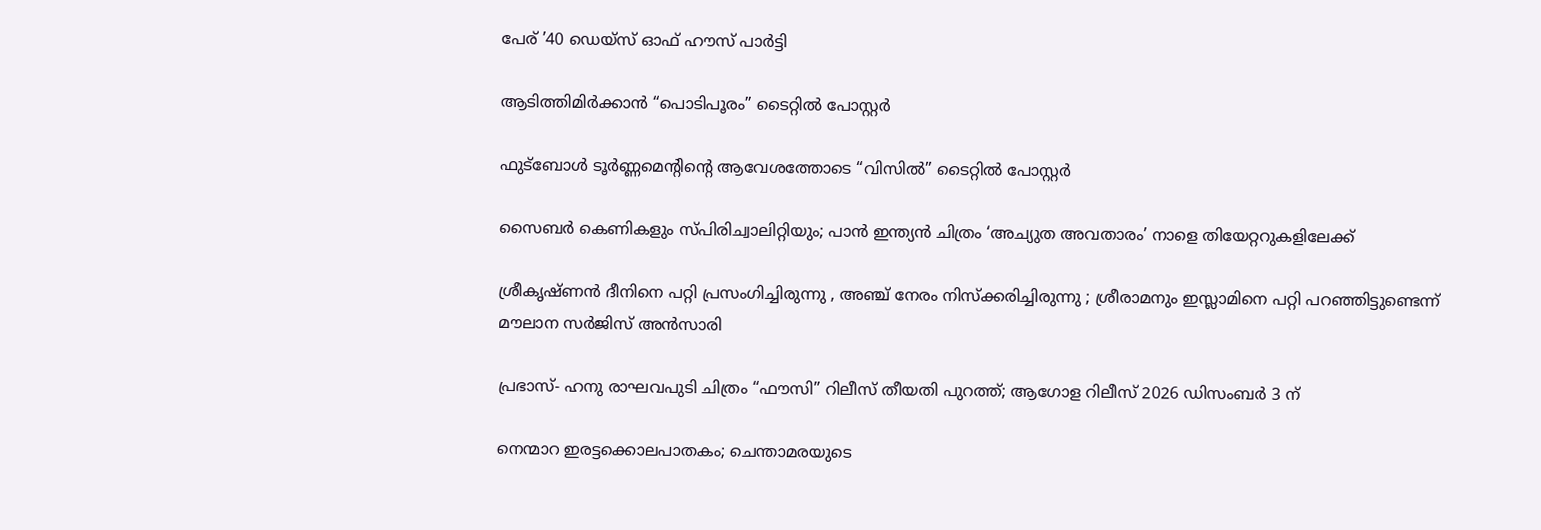പേര് ’40 ഡെയ്സ് ഓഫ് ഹൗസ് പാർട്ടി

ആടിത്തിമിർക്കാൻ “പൊടിപൂരം” ടൈറ്റിൽ പോസ്റ്റർ

ഫുട്ബോൾ ടൂർണ്ണമെൻ്റിന്റെ ആവേശത്തോടെ “വിസിൽ” ടൈറ്റിൽ പോസ്റ്റർ

സൈബർ കെണികളും സ്പിരിച്വാലിറ്റിയും; പാൻ ഇന്ത്യൻ ചിത്രം ‘അച്യുത അവതാരം’ നാളെ തിയേറ്ററുകളിലേക്ക്

ശ്രീകൃഷ്ണൻ ദീനിനെ പറ്റി പ്രസംഗിച്ചിരുന്നു , അഞ്ച് നേരം നിസ്ക്കരിച്ചിരുന്നു ; ശ്രീരാമനും ഇസ്ലാമിനെ പറ്റി പറഞ്ഞിട്ടുണ്ടെന്ന് മൗലാന സർജിസ് അൻസാരി

പ്രഭാസ്- ഹനു രാഘവപുടി ചിത്രം “ഫൗസി” റിലീസ് തീയതി പുറത്ത്; ആഗോള റിലീസ് 2026 ഡിസംബർ 3 ന്

നെന്മാറ ഇരട്ടക്കൊലപാതകം; ചെന്താമരയുടെ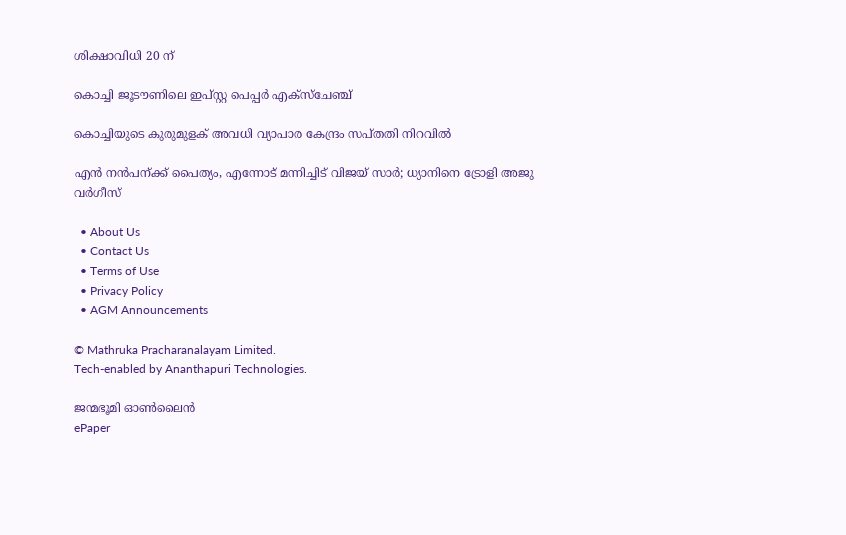ശിക്ഷാവിധി 20 ന്

കൊച്ചി ജൂടൗണിലെ ഇപ്സ്റ്റ പെപ്പര്‍ എക്‌സ്‌ചേഞ്ച്‌

കൊച്ചിയുടെ കുരുമുളക് അവധി വ്യാപാര കേന്ദ്രം സപ്തതി നിറവില്‍

എൻ നൻപന്ക്ക് പൈത്യം, എന്നോട് മന്നിച്ചിട് വിജയ് സാർ; ധ്യാനിനെ ട്രോളി അജു വർഗീസ്

  • About Us
  • Contact Us
  • Terms of Use
  • Privacy Policy
  • AGM Announcements

© Mathruka Pracharanalayam Limited.
Tech-enabled by Ananthapuri Technologies.

ജന്മഭൂമി ഓണ്‍ലൈന്‍
ePaper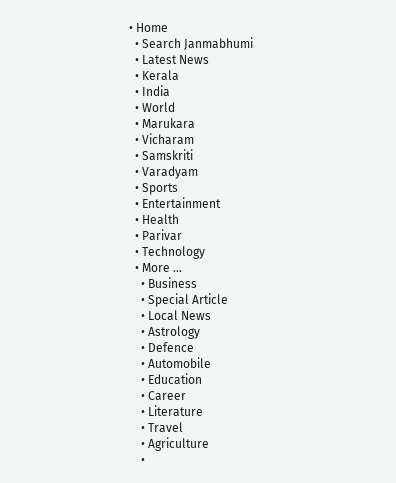• Home
  • Search Janmabhumi
  • Latest News
  • Kerala
  • India
  • World
  • Marukara
  • Vicharam
  • Samskriti
  • Varadyam
  • Sports
  • Entertainment
  • Health
  • Parivar
  • Technology
  • More …
    • Business
    • Special Article
    • Local News
    • Astrology
    • Defence
    • Automobile
    • Education
    • Career
    • Literature
    • Travel
    • Agriculture
    •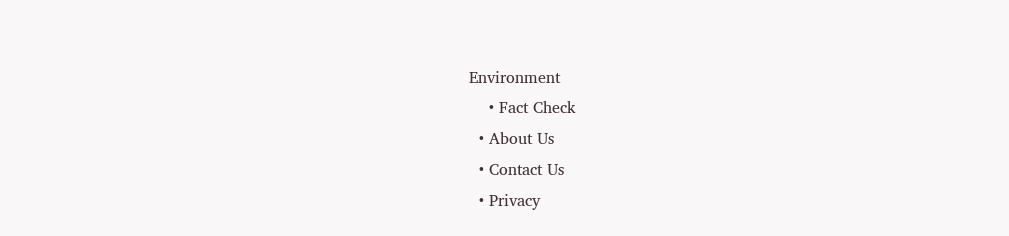Environment
    • Fact Check
  • About Us
  • Contact Us
  • Privacy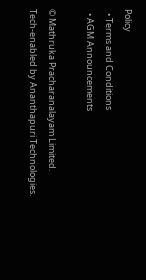Policy
  • Terms and Conditions
  • AGM Announcements

© Mathruka Pracharanalayam Limited.
Tech-enabled by Ananthapuri Technologies.